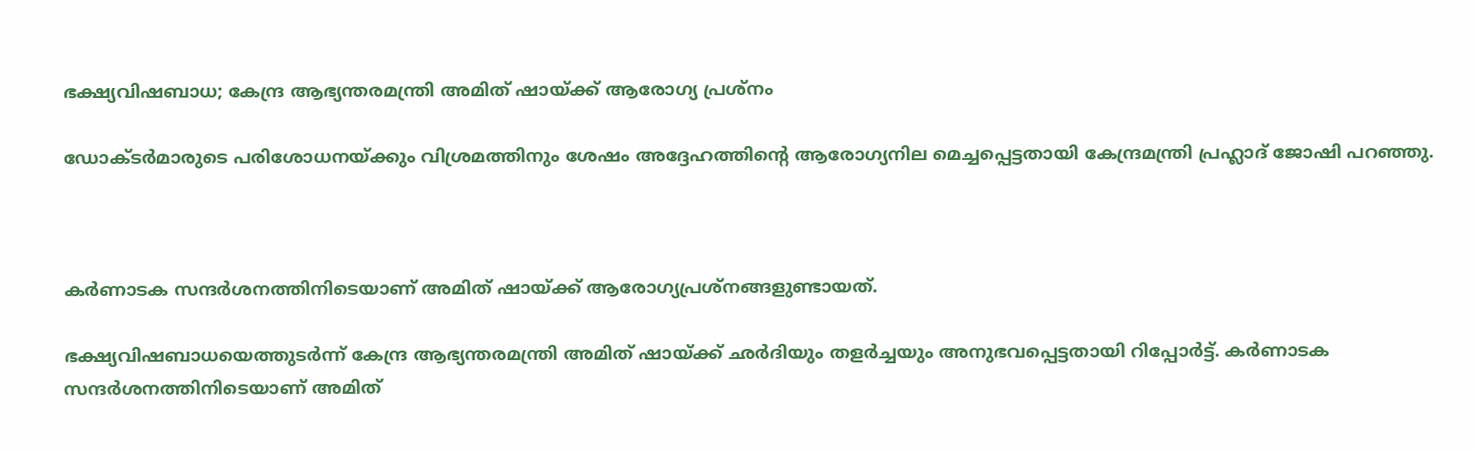ഭക്ഷ്യവിഷബാധ; കേന്ദ്ര ആഭ്യന്തരമന്ത്രി അമിത് ഷായ്ക്ക് ആരോഗ്യ പ്രശ്‌നം

ഡോക്ടര്‍മാരുടെ പരിശോധനയ്ക്കും വിശ്രമത്തിനും ശേഷം അദ്ദേഹത്തിന്റെ ആരോഗ്യനില മെച്ചപ്പെട്ടതായി കേന്ദ്രമന്ത്രി പ്രഹ്ലാദ് ജോഷി പറഞ്ഞു.



കര്‍ണാടക സന്ദര്‍ശനത്തിനിടെയാണ് അമിത് ഷായ്ക്ക് ആരോഗ്യപ്രശ്‌നങ്ങളുണ്ടായത്.

ഭക്ഷ്യവിഷബാധയെത്തുടര്‍ന്ന് കേന്ദ്ര ആഭ്യന്തരമന്ത്രി അമിത് ഷായ്ക്ക് ഛര്‍ദിയും തളര്‍ച്ചയും അനുഭവപ്പെട്ടതായി റിപ്പോര്‍ട്ട്. കര്‍ണാടക സന്ദര്‍ശനത്തിനിടെയാണ് അമിത്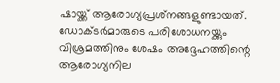ഷായ്ക്ക് ആരോഗ്യപ്രശ്‌നങ്ങളുണ്ടായത്. ഡോക്ടര്‍മാരുടെ പരിശോധനയ്ക്കും വിശ്രമത്തിനും ശേഷം അദ്ദേഹത്തിന്റെ ആരോഗ്യനില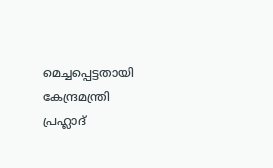മെച്ചപ്പെട്ടതായി കേന്ദ്രമന്ത്രി പ്രഹ്ലാദ്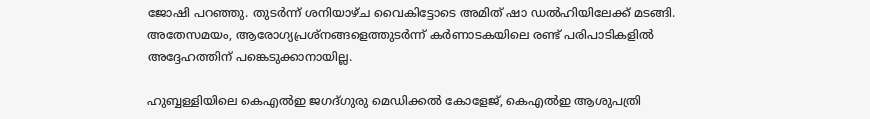ജോഷി പറഞ്ഞു. തുടര്‍ന്ന് ശനിയാഴ്ച വൈകിട്ടോടെ അമിത് ഷാ ഡല്‍ഹിയിലേക്ക് മടങ്ങി. അതേസമയം, ആരോഗ്യപ്രശ്‌നങ്ങളെത്തുടര്‍ന്ന് കര്‍ണാടകയിലെ രണ്ട് പരിപാടികളില്‍ അദ്ദേഹത്തിന് പങ്കെടുക്കാനായില്ല.

ഹുബ്ബള്ളിയിലെ കെഎല്‍ഇ ജഗദ്ഗുരു മെഡിക്കല്‍ കോളേജ്, കെഎല്‍ഇ ആശുപത്രി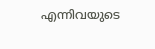എന്നിവയുടെ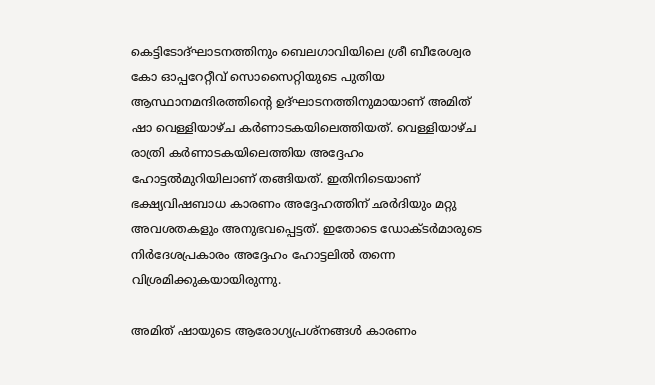കെട്ടിടോദ്ഘാടനത്തിനും ബെലഗാവിയിലെ ശ്രീ ബീരേശ്വര കോ ഓപ്പറേറ്റീവ് സൊസൈറ്റിയുടെ പുതിയ ആസ്ഥാനമന്ദിരത്തിന്റെ ഉദ്ഘാടനത്തിനുമായാണ് അമിത് ഷാ വെള്ളിയാഴ്ച കര്‍ണാടകയിലെത്തിയത്. വെള്ളിയാഴ്ച രാത്രി കര്‍ണാടകയിലെത്തിയ അദ്ദേഹം ഹോട്ടല്‍മുറിയിലാണ് തങ്ങിയത്. ഇതിനിടെയാണ് ഭക്ഷ്യവിഷബാധ കാരണം അദ്ദേഹത്തിന് ഛര്‍ദിയും മറ്റു അവശതകളും അനുഭവപ്പെട്ടത്. ഇതോടെ ഡോക്ടര്‍മാരുടെ നിര്‍ദേശപ്രകാരം അദ്ദേഹം ഹോട്ടലില്‍ തന്നെ വിശ്രമിക്കുകയായിരുന്നു.

അമിത് ഷായുടെ ആരോഗ്യപ്രശ്‌നങ്ങള്‍ കാരണം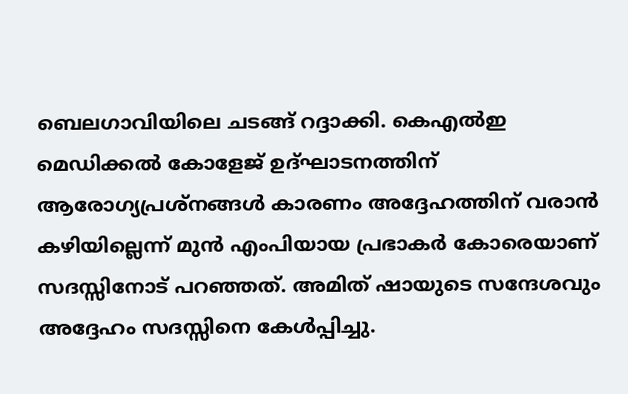ബെലഗാവിയിലെ ചടങ്ങ് റദ്ദാക്കി. കെഎല്‍ഇ മെഡിക്കല്‍ കോളേജ് ഉദ്ഘാടനത്തിന് ആരോഗ്യപ്രശ്‌നങ്ങള്‍ കാരണം അദ്ദേഹത്തിന് വരാന്‍ കഴിയില്ലെന്ന് മുന്‍ എംപിയായ പ്രഭാകര്‍ കോരെയാണ് സദസ്സിനോട് പറഞ്ഞത്. അമിത് ഷായുടെ സന്ദേശവും അദ്ദേഹം സദസ്സിനെ കേള്‍പ്പിച്ചു.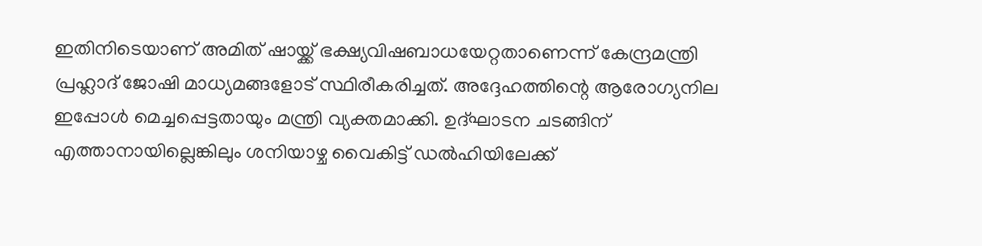ഇതിനിടെയാണ് അമിത് ഷായ്ക്ക് ഭക്ഷ്യവിഷബാധയേറ്റതാണെന്ന് കേന്ദ്രമന്ത്രി പ്രഹ്ലാദ് ജോഷി മാധ്യമങ്ങളോട് സ്ഥിരീകരിച്ചത്. അദ്ദേഹത്തിന്റെ ആരോഗ്യനില ഇപ്പോള്‍ മെച്ചപ്പെട്ടതായും മന്ത്രി വ്യക്തമാക്കി. ഉദ്ഘാടന ചടങ്ങിന് എത്താനായില്ലെങ്കിലും ശനിയാഴ്ച വൈകിട്ട് ഡല്‍ഹിയിലേക്ക്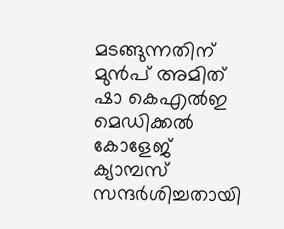മടങ്ങുന്നതിന് മുന്‍പ് അമിത് ഷാ കെഎല്‍ഇ മെഡിക്കല്‍ കോളേജ് ക്യാമ്പസ് സന്ദര്‍ശിച്ചതായി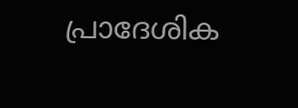പ്രാദേശിക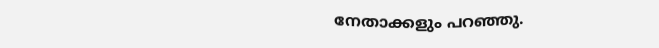നേതാക്കളും പറഞ്ഞു.